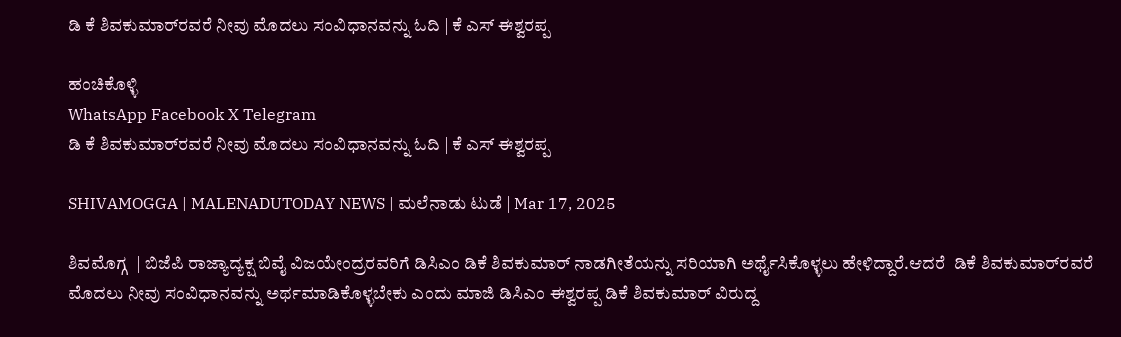ಡಿ ಕೆ ಶಿವಕುಮಾರ್‌ರವರೆ ನೀವು ಮೊದಲು ಸಂವಿಧಾನವನ್ನು ಓದಿ | ಕೆ ಎಸ್‌ ಈಶ್ವರಪ್ಪ

ಹಂಚಿಕೊಳ್ಳಿ
WhatsApp Facebook X Telegram
ಡಿ ಕೆ ಶಿವಕುಮಾರ್‌ರವರೆ ನೀವು ಮೊದಲು ಸಂವಿಧಾನವನ್ನು ಓದಿ | ಕೆ ಎಸ್‌ ಈಶ್ವರಪ್ಪ

SHIVAMOGGA | MALENADUTODAY NEWS | ಮಲೆನಾಡು ಟುಡೆ | Mar 17, 2025

ಶಿವಮೊಗ್ಗ  | ಬಿಜೆಪಿ ರಾಜ್ಯಾದ್ಯಕ್ಷ ಬಿವೈ ವಿಜಯೇಂದ್ರರವರಿಗೆ ಡಿಸಿಎಂ ಡಿಕೆ ಶಿವಕುಮಾರ್‌ ನಾಡಗೀತೆಯನ್ನು ಸರಿಯಾಗಿ ಅರ್ಥೈಸಿಕೊಳ್ಳಲು ಹೇಳಿದ್ದಾರೆ.ಆದರೆ  ಡಿಕೆ ಶಿವಕುಮಾರ್‌ರವರೆ ಮೊದಲು ನೀವು ಸಂವಿಧಾನವನ್ನು ಅರ್ಥಮಾಡಿಕೊಳ್ಳಬೇಕು ಎಂದು ಮಾಜಿ ಡಿಸಿಎಂ ಈಶ್ವರಪ್ಪ ಡಿಕೆ ಶಿವಕುಮಾರ್‌ ವಿರುದ್ದ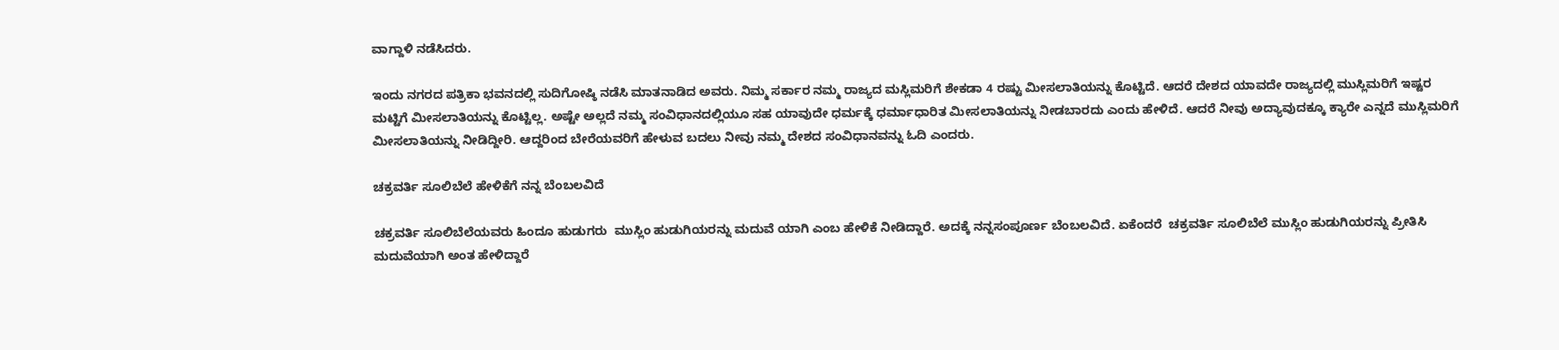ವಾಗ್ದಾಳಿ ನಡೆಸಿದರು.

ಇಂದು ನಗರದ ಪತ್ರಿಕಾ ಭವನದಲ್ಲಿ ಸುದಿಗೋಷ್ಠಿ ನಡೆಸಿ ಮಾತನಾಡಿದ ಅವರು. ನಿಮ್ಮ ಸರ್ಕಾರ ನಮ್ಮ ರಾಜ್ಯದ ಮಸ್ಲಿಮರಿಗೆ ಶೇಕಡಾ 4 ರಷ್ಟು ಮೀಸಲಾತಿಯನ್ನು ಕೊಟ್ಟಿದೆ. ಆದರೆ ದೇಶದ ಯಾವದೇ ರಾಜ್ಯದಲ್ಲಿ ಮುಸ್ಲಿಮರಿಗೆ ಇಷ್ಟರ ಮಟ್ಟಿಗೆ ಮೀಸಲಾತಿಯನ್ನು ಕೊಟ್ಟಿಲ್ಲ. ಅಷ್ಟೇ ಅಲ್ಲದೆ ನಮ್ಮ ಸಂವಿಧಾನದಲ್ಲಿಯೂ ಸಹ ಯಾವುದೇ ಧರ್ಮಕ್ಕೆ ಧರ್ಮಾಧಾರಿತ ಮೀಸಲಾತಿಯನ್ನು ನೀಡಬಾರದು ಎಂದು ಹೇಳಿದೆ. ಆದರೆ ನೀವು ಅದ್ಯಾವುದಕ್ಕೂ ಕ್ಯಾರೇ ಎನ್ನದೆ ಮುಸ್ಲಿಮರಿಗೆ ಮೀಸಲಾತಿಯನ್ನು ನೀಡಿದ್ದೀರಿ. ಆದ್ದರಿಂದ ಬೇರೆಯವರಿಗೆ ಹೇಳುವ ಬದಲು ನೀವು ನಮ್ಮ ದೇಶದ ಸಂವಿಧಾನವನ್ನು ಓದಿ ಎಂದರು.

ಚಕ್ರವರ್ತಿ ಸೂಲಿಬೆಲೆ ಹೇಳಿಕೆಗೆ ನನ್ನ ಬೆಂಬಲವಿದೆ

ಚಕ್ರವರ್ತಿ ಸೂಲಿಬೆಲೆಯವರು ಹಿಂದೂ ಹುಡುಗರು  ಮುಸ್ಲಿಂ ಹುಡುಗಿಯರನ್ನು ಮದುವೆ ಯಾಗಿ ಎಂಬ ಹೇಳಿಕೆ ನೀಡಿದ್ದಾರೆ. ಅದಕ್ಕೆ ನನ್ನಸಂಪೂರ್ಣ ಬೆಂಬಲವಿದೆ. ಏಕೆಂದರೆ  ಚಕ್ರವರ್ತಿ ಸೂಲಿಬೆಲೆ ಮುಸ್ಲಿಂ ಹುಡುಗಿಯರನ್ನು ಪ್ರೀತಿಸಿ ಮದುವೆಯಾಗಿ ಅಂತ ಹೇಳಿದ್ದಾರೆ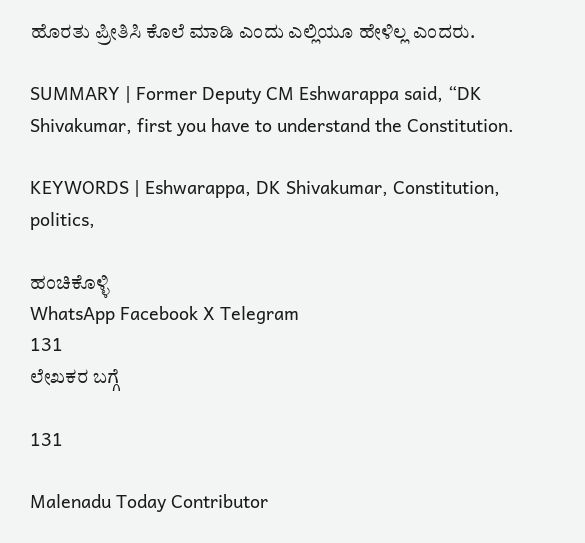ಹೊರತು ಪ್ರೀತಿಸಿ ಕೊಲೆ ಮಾಡಿ ಎಂದು ಎಲ್ಲಿಯೂ ಹೇಳಿಲ್ಲ ಎಂದರು.

SUMMARY | Former Deputy CM Eshwarappa said, “DK Shivakumar, first you have to understand the Constitution.

KEYWORDS | Eshwarappa, DK Shivakumar, Constitution, politics,

ಹಂಚಿಕೊಳ್ಳಿ
WhatsApp Facebook X Telegram
131
ಲೇಖಕರ ಬಗ್ಗೆ

131

Malenadu Today Contributor